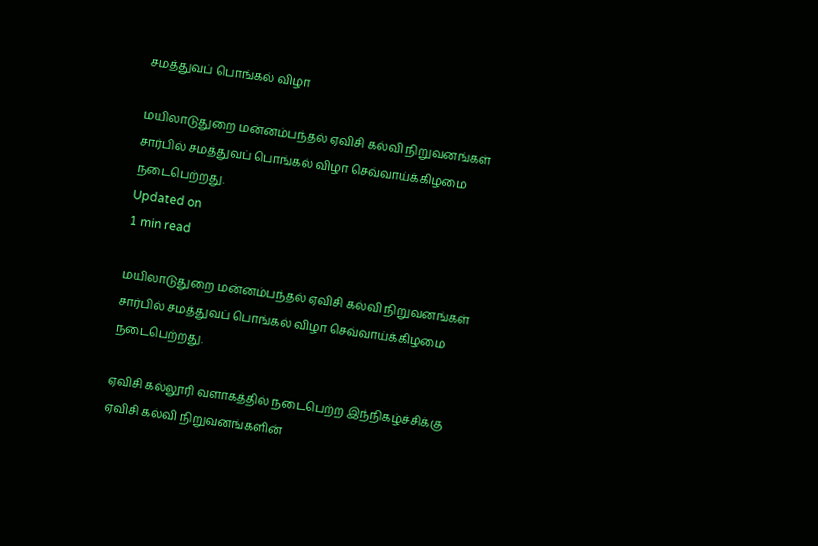சமத்துவப் பொங்கல் விழா

மயிலாடுதுறை மன்னம்பந்தல் ஏவிசி கல்வி நிறுவனங்கள் சார்பில் சமத்துவப் பொங்கல் விழா செவ்வாய்க்கிழமை நடைபெற்றது.
Updated on
1 min read

மயிலாடுதுறை மன்னம்பந்தல் ஏவிசி கல்வி நிறுவனங்கள் சார்பில் சமத்துவப் பொங்கல் விழா செவ்வாய்க்கிழமை நடைபெற்றது.

ஏவிசி கல்லூரி வளாகத்தில் நடைபெற்ற இந்நிகழ்ச்சிக்கு ஏவிசி கல்வி நிறுவனங்களின்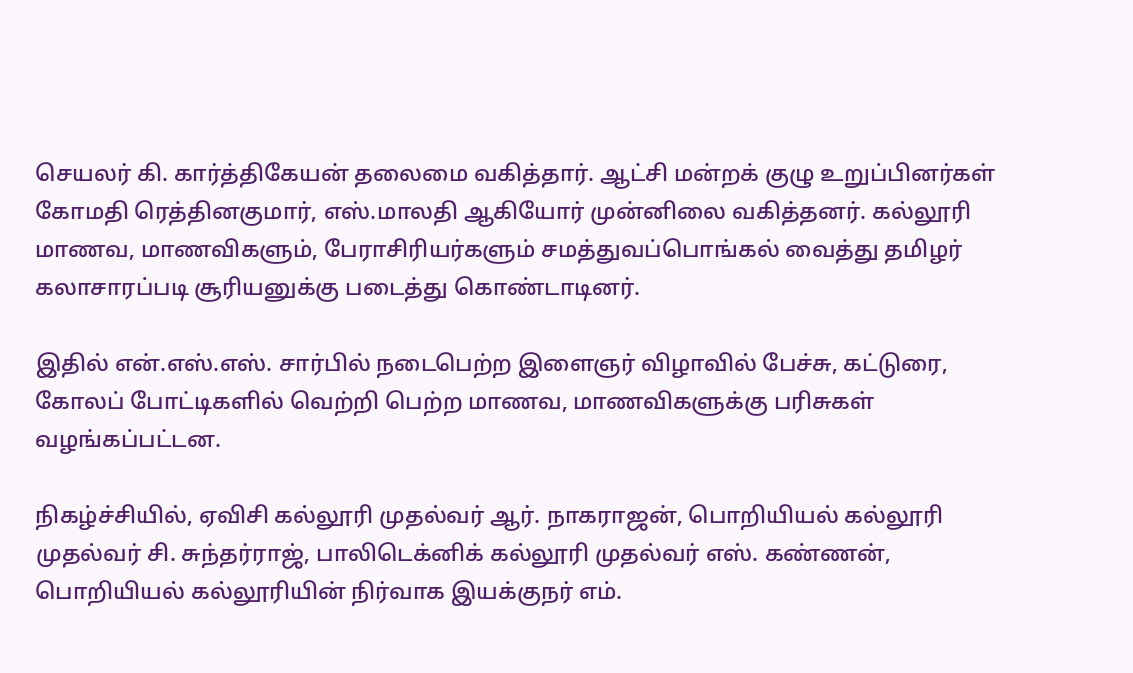செயலர் கி. கார்த்திகேயன் தலைமை வகித்தார். ஆட்சி மன்றக் குழு உறுப்பினர்கள் கோமதி ரெத்தினகுமார், எஸ்.மாலதி ஆகியோர் முன்னிலை வகித்தனர். கல்லூரி மாணவ, மாணவிகளும், பேராசிரியர்களும் சமத்துவப்பொங்கல் வைத்து தமிழர் கலாசாரப்படி சூரியனுக்கு படைத்து கொண்டாடினர்.

இதில் என்.எஸ்.எஸ். சார்பில் நடைபெற்ற இளைஞர் விழாவில் பேச்சு, கட்டுரை, கோலப் போட்டிகளில் வெற்றி பெற்ற மாணவ, மாணவிகளுக்கு பரிசுகள் வழங்கப்பட்டன.

நிகழ்ச்சியில், ஏவிசி கல்லூரி முதல்வர் ஆர். நாகராஜன், பொறியியல் கல்லூரி முதல்வர் சி. சுந்தர்ராஜ், பாலிடெக்னிக் கல்லூரி முதல்வர் எஸ். கண்ணன், பொறியியல் கல்லூரியின் நிர்வாக இயக்குநர் எம்.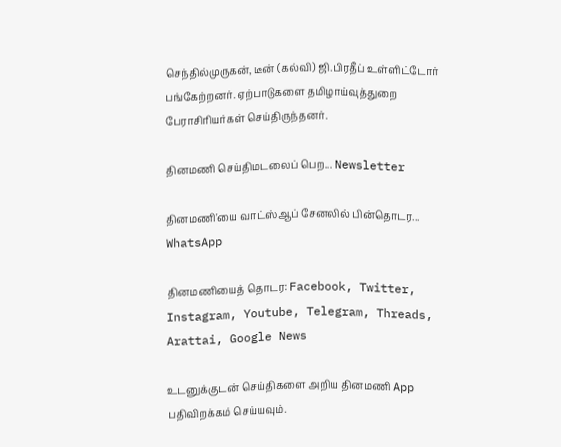செந்தில்முருகன், டீன் (கல்வி) ஜி.பிரதீப் உள்ளிட்டோர் பங்கேற்றனர். ஏற்பாடுகளை தமிழாய்வுத்துறை பேராசிரியர்கள் செய்திருந்தனர்.

தினமணி செய்திமடலைப் பெற... Newsletter

தினமணி'யை வாட்ஸ்ஆப் சேனலில் பின்தொடர... WhatsApp

தினமணியைத் தொடர: Facebook, Twitter, Instagram, Youtube, Telegram, Threads, Arattai, Google News

உடனுக்குடன் செய்திகளை அறிய தினமணி App பதிவிறக்கம் செய்யவும்.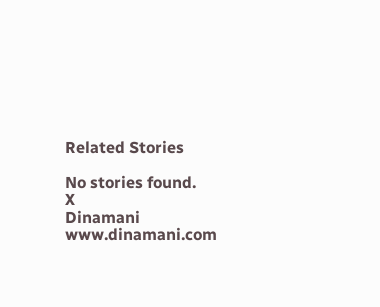Related Stories

No stories found.
X
Dinamani
www.dinamani.com